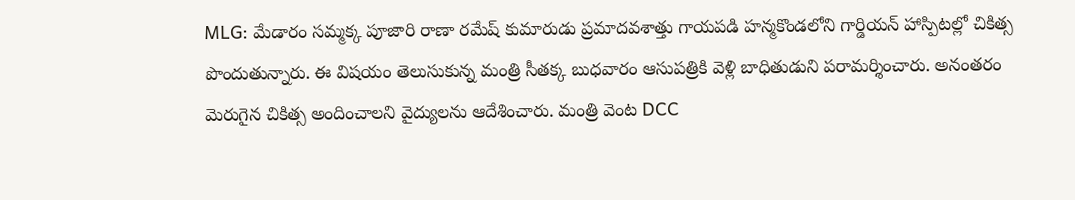MLG: మేడారం సమ్మక్క పూజారి రాణా రమేష్ కుమారుడు ప్రమాదవశాత్తు గాయపడి హన్మకొండలోని గార్డియన్ హాస్పిటల్లో చికిత్స పొందుతున్నారు. ఈ విషయం తెలుసుకున్న మంత్రి సీతక్క బుధవారం ఆసుపత్రికి వెళ్లి బాధితుడుని పరామర్శించారు. అనంతరం మెరుగైన చికిత్స అందించాలని వైద్యులను ఆదేశించారు. మంత్రి వెంట DCC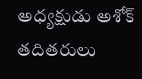అధ్యక్షుడు అశోక్ తదితరులు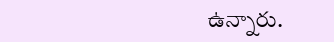ఉన్నారు.